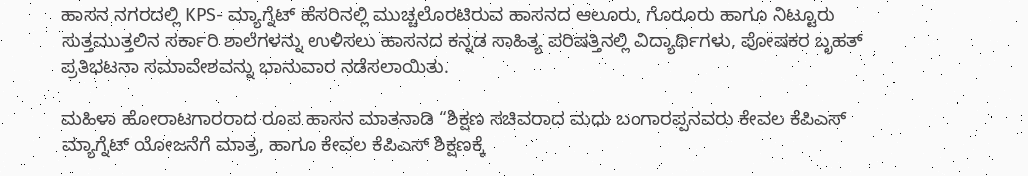ಹಾಸನ ನಗರದಲ್ಲಿ KPS- ಮ್ಯಾಗ್ನೆಟ್ ಹೆಸರಿನಲ್ಲಿ ಮುಚ್ಚಲೊರಟಿರುವ ಹಾಸನದ ಆಲೂರು, ಗೊರೂರು ಹಾಗೂ ನಿಟ್ಟೂರು ಸುತ್ತಮುತ್ತಲಿನ ಸರ್ಕಾರಿ ಶಾಲೆಗಳನ್ನು ಉಳಿಸಲು ಹಾಸನದ ಕನ್ನಡ ಸಾಹಿತ್ಯ ಪರಿಷತ್ತಿನಲ್ಲಿ ವಿದ್ಯಾರ್ಥಿಗಳು, ಪೋಷಕರ ಬೃಹತ್ ಪ್ರತಿಭಟನಾ ಸಮಾವೇಶವನ್ನು ಭಾನುವಾರ ನಡೆಸಲಾಯಿತು.

ಮಹಿಳಾ ಹೋರಾಟಗಾರರಾದ ರೂಪ ಹಾಸನ ಮಾತನಾಡಿ “ಶಿಕ್ಷಣ ಸಚಿವರಾದ ಮಧು ಬಂಗಾರಪ್ಪನವರು ಕೇವಲ ಕೆಪಿಎಸ್ ಮ್ಯಾಗ್ನೆಟ್ ಯೋಜನೆಗೆ ಮಾತ್ರ, ಹಾಗೂ ಕೇವಲ ಕೆಪಿಎಸ್ ಶಿಕ್ಷಣಕ್ಕೆ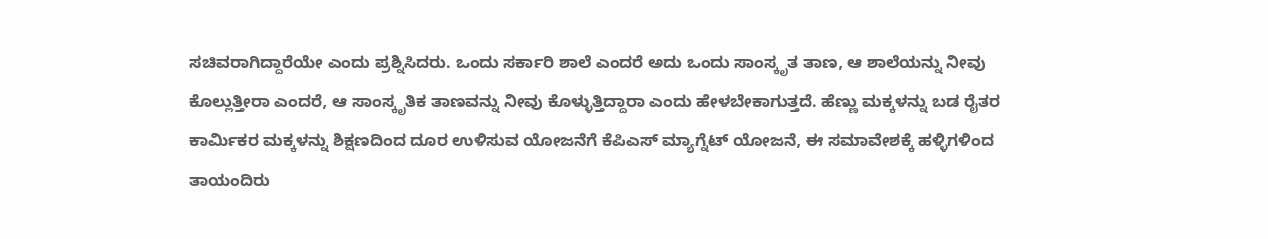ಸಚಿವರಾಗಿದ್ದಾರೆಯೇ ಎಂದು ಪ್ರಶ್ನಿಸಿದರು. ಒಂದು ಸರ್ಕಾರಿ ಶಾಲೆ ಎಂದರೆ ಅದು ಒಂದು ಸಾಂಸ್ಕೃತ ತಾಣ, ಆ ಶಾಲೆಯನ್ನು ನೀವು ಕೊಲ್ಲುತ್ತೀರಾ ಎಂದರೆ, ಆ ಸಾಂಸ್ಕೃತಿಕ ತಾಣವನ್ನು ನೀವು ಕೊಳ್ಳುತ್ತಿದ್ದಾರಾ ಎಂದು ಹೇಳಬೇಕಾಗುತ್ತದೆ. ಹೆಣ್ಣು ಮಕ್ಕಳನ್ನು ಬಡ ರೈತರ ಕಾರ್ಮಿಕರ ಮಕ್ಕಳನ್ನು ಶಿಕ್ಷಣದಿಂದ ದೂರ ಉಳಿಸುವ ಯೋಜನೆಗೆ ಕೆಪಿಎಸ್ ಮ್ಯಾಗ್ನೆಟ್ ಯೋಜನೆ, ಈ ಸಮಾವೇಶಕ್ಕೆ ಹಳ್ಳಿಗಳಿಂದ ತಾಯಂದಿರು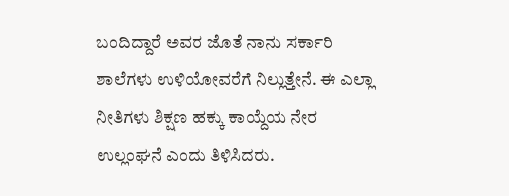ಬಂದಿದ್ದಾರೆ ಅವರ ಜೊತೆ ನಾನು ಸರ್ಕಾರಿ ಶಾಲೆಗಳು ಉಳಿಯೋವರೆಗೆ ನಿಲ್ಲುತ್ತೇನೆ. ಈ ಎಲ್ಲಾ ನೀತಿಗಳು ಶಿಕ್ಷಣ ಹಕ್ಕು ಕಾಯ್ದೆಯ ನೇರ ಉಲ್ಲಂಘನೆ ಎಂದು ತಿಳಿಸಿದರು.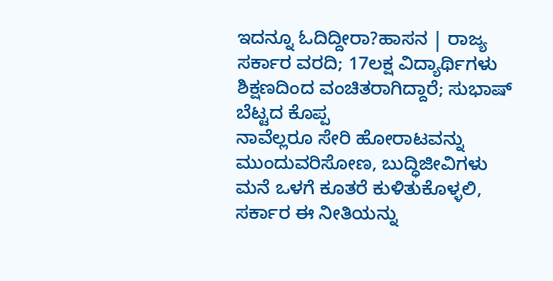ಇದನ್ನೂ ಓದಿದ್ದೀರಾ?ಹಾಸನ | ರಾಜ್ಯ ಸರ್ಕಾರ ವರದಿ; 17ಲಕ್ಷ ವಿದ್ಯಾರ್ಥಿಗಳು ಶಿಕ್ಷಣದಿಂದ ವಂಚಿತರಾಗಿದ್ದಾರೆ; ಸುಭಾಷ್ ಬೆಟ್ಟದ ಕೊಪ್ಪ
ನಾವೆಲ್ಲರೂ ಸೇರಿ ಹೋರಾಟವನ್ನು ಮುಂದುವರಿಸೋಣ, ಬುದ್ಧಿಜೀವಿಗಳು ಮನೆ ಒಳಗೆ ಕೂತರೆ ಕುಳಿತುಕೊಳ್ಳಲಿ, ಸರ್ಕಾರ ಈ ನೀತಿಯನ್ನು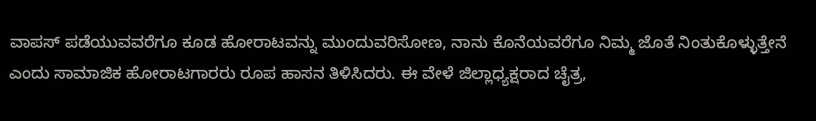ವಾಪಸ್ ಪಡೆಯುವವರೆಗೂ ಕೂಡ ಹೋರಾಟವನ್ನು ಮುಂದುವರಿಸೋಣ, ನಾನು ಕೊನೆಯವರೆಗೂ ನಿಮ್ಮ ಜೊತೆ ನಿಂತುಕೊಳ್ಳುತ್ತೇನೆ ಎಂದು ಸಾಮಾಜಿಕ ಹೋರಾಟಗಾರರು ರೂಪ ಹಾಸನ ತಿಳಿಸಿದರು. ಈ ವೇಳೆ ಜಿಲ್ಲಾಧ್ಯಕ್ಷರಾದ ಚೈತ್ರ,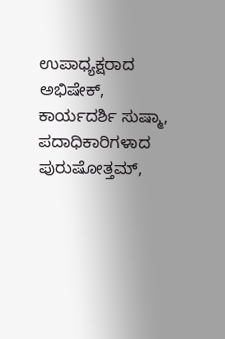ಉಪಾಧ್ಯಕ್ಷರಾದ ಅಭಿಷೇಕ್, ಕಾರ್ಯದರ್ಶಿ ಸುಷ್ಮಾ, ಪದಾಧಿಕಾರಿಗಳಾದ ಪುರುಷೋತ್ತಮ್,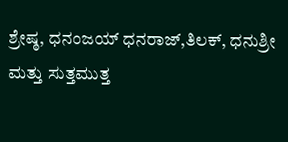ಶ್ರೇಷ್ಠ, ಧನಂಜಯ್ ಧನರಾಜ್,ತಿಲಕ್, ಧನುಶ್ರೀ ಮತ್ತು ಸುತ್ತಮುತ್ತ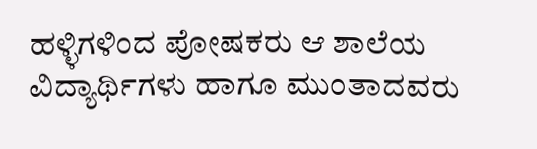ಹಳ್ಳಿಗಳಿಂದ ಪೋಷಕರು ಆ ಶಾಲೆಯ ವಿದ್ಯಾರ್ಥಿಗಳು ಹಾಗೂ ಮುಂತಾದವರು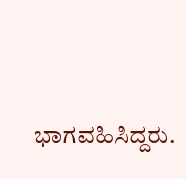ಭಾಗವಹಿಸಿದ್ದರು.